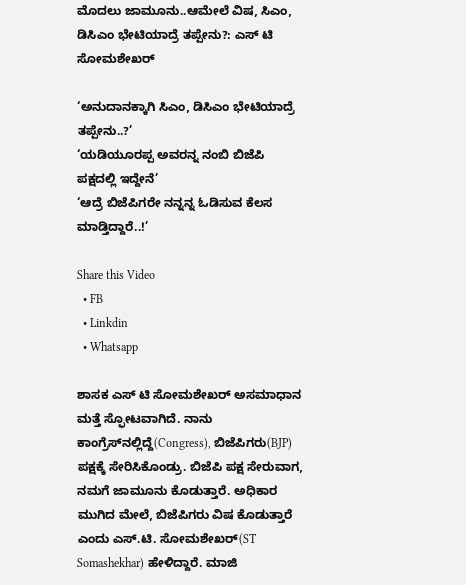ಮೊದಲು ಜಾಮೂನು..ಆಮೇಲೆ ವಿಷ, ಸಿಎಂ, ಡಿಸಿಎಂ ಭೇಟಿಯಾದ್ರೆ ತಪ್ಪೇನು?: ಎಸ್‌ ಟಿ ಸೋಮಶೇಖರ್

‘ಅನುದಾನಕ್ಕಾಗಿ ಸಿಎಂ, ಡಿಸಿಎಂ ಭೇಟಿಯಾದ್ರೆ ತಪ್ಪೇನು..?’
‘ಯಡಿಯೂರಪ್ಪ ಅವರನ್ನ ನಂಬಿ ಬಿಜೆಪಿ ಪಕ್ಷದಲ್ಲಿ ಇದ್ದೇನೆ’
‘ಆದ್ರೆ ಬಿಜೆಪಿಗರೇ ನನ್ನನ್ನ ಓಡಿಸುವ ಕೆಲಸ ಮಾಡ್ತಿದ್ದಾರೆ..!’

Share this Video
  • FB
  • Linkdin
  • Whatsapp

ಶಾಸಕ ಎಸ್‌ ಟಿ ಸೋಮಶೇಖರ್ ಅಸಮಾಧಾನ ಮತ್ತೆ ಸ್ಫೋಟವಾಗಿದೆ. ನಾನು ಕಾಂಗ್ರೆಸ್‌ನಲ್ಲಿದ್ದೆ(Congress), ಬಿಜೆಪಿಗರು(BJP) ಪಕ್ಷಕ್ಕೆ ಸೇರಿಸಿಕೊಂಡ್ರು. ಬಿಜೆಪಿ ಪಕ್ಷ ಸೇರುವಾಗ, ನಮಗೆ ಜಾಮೂನು ಕೊಡುತ್ತಾರೆ. ಅಧಿಕಾರ ಮುಗಿದ ಮೇಲೆ, ಬಿಜೆಪಿಗರು ವಿಷ ಕೊಡುತ್ತಾರೆ ಎಂದು ಎಸ್‌.ಟಿ. ಸೋಮಶೇಖರ್‌(ST Somashekhar) ಹೇಳಿದ್ದಾರೆ. ಮಾಜಿ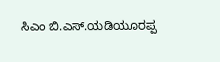ಸಿಎಂ ಬಿ.ಎಸ್‌.ಯಡಿಯೂರಪ್ಪ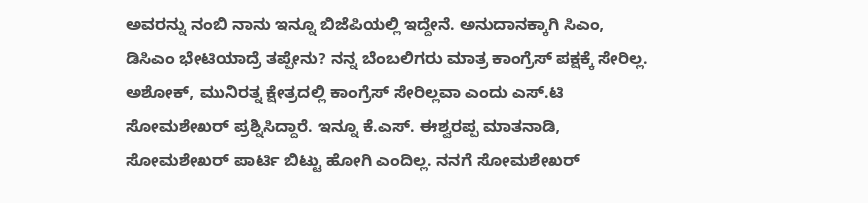ಅವರನ್ನು ನಂಬಿ ನಾನು ಇನ್ನೂ ಬಿಜೆಪಿಯಲ್ಲಿ ಇದ್ದೇನೆ. ಅನುದಾನಕ್ಕಾಗಿ ಸಿಎಂ, ಡಿಸಿಎಂ ಭೇಟಿಯಾದ್ರೆ ತಪ್ಪೇನು? ನನ್ನ ಬೆಂಬಲಿಗರು ಮಾತ್ರ ಕಾಂಗ್ರೆಸ್‌ ಪಕ್ಷಕ್ಕೆ ಸೇರಿಲ್ಲ. ಅಶೋಕ್, ಮುನಿರತ್ನ ಕ್ಷೇತ್ರದಲ್ಲಿ ಕಾಂಗ್ರೆಸ್ ಸೇರಿಲ್ಲವಾ ಎಂದು ಎಸ್‌.ಟಿ ಸೋಮಶೇಖರ್ ಪ್ರಶ್ನಿಸಿದ್ದಾರೆ. ಇನ್ನೂ ಕೆ.ಎಸ್‌. ಈಶ್ವರಪ್ಪ ಮಾತನಾಡಿ, ಸೋಮಶೇಖರ್ ಪಾರ್ಟಿ ಬಿಟ್ಟು ಹೋಗಿ ಎಂದಿಲ್ಲ. ನನಗೆ ಸೋಮಶೇಖರ್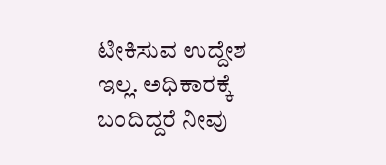ಟೀಕಿಸುವ ಉದ್ದೇಶ ಇಲ್ಲ. ಅಧಿಕಾರಕ್ಕೆ ಬಂದಿದ್ದರೆ ನೀವು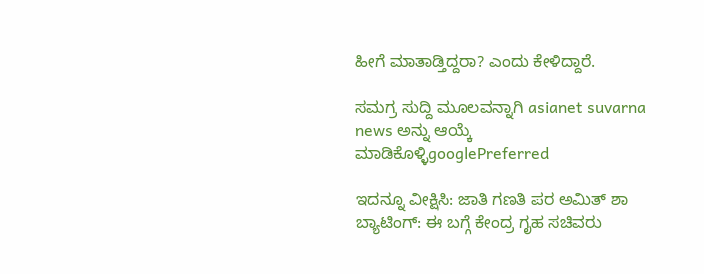ಹೀಗೆ ಮಾತಾಡ್ತಿದ್ದರಾ? ಎಂದು ಕೇಳಿದ್ದಾರೆ.

ಸಮಗ್ರ ಸುದ್ದಿ ಮೂಲವನ್ನಾಗಿ asianet suvarna news ಅನ್ನು ಆಯ್ಕೆ ಮಾಡಿಕೊಳ್ಳಿgooglePreferred

ಇದನ್ನೂ ವೀಕ್ಷಿಸಿ: ಜಾತಿ ಗಣತಿ ಪರ ಅಮಿತ್ ಶಾ ಬ್ಯಾಟಿಂಗ್: ಈ ಬಗ್ಗೆ ಕೇಂದ್ರ ಗೃಹ ಸಚಿವರು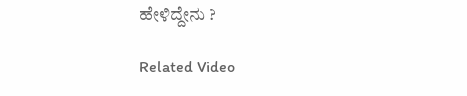ಹೇಳಿದ್ದೇನು ?

Related Video